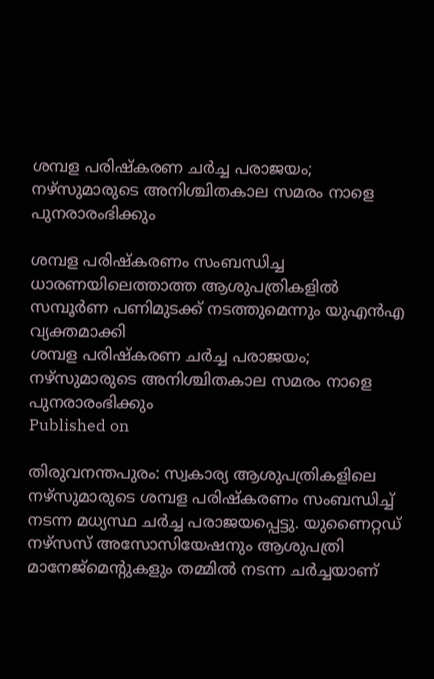ശമ്പള പരിഷ്കരണ ചർച്ച പരാജയം; നഴ്സുമാരുടെ അനിശ്ചിതകാല സമരം നാളെ പുനരാരംഭിക്കും

ശമ്പള പരിഷ്കരണം സംബന്ധിച്ച ധാരണയിലെത്താത്ത ആശുപത്രികളിൽ സമ്പൂർണ പണിമുടക്ക് നടത്തുമെന്നും യുഎൻഎ വ്യക്തമാക്കി
ശമ്പള പരിഷ്കരണ ചർച്ച പരാജയം; നഴ്സുമാരുടെ അനിശ്ചിതകാല സമരം നാളെ പുനരാരംഭിക്കും
Published on

തിരുവനന്തപുരം: സ്വകാര്യ ആശുപത്രികളിലെ നഴ്സുമാരുടെ ശമ്പള പരിഷ്കരണം സംബന്ധിച്ച് നടന്ന മധ്യസ്ഥ ചർച്ച പരാജയപ്പെട്ടു. യുണൈറ്റഡ് നഴ്സസ് അസോസിയേഷനും ആശുപത്രി മാനേജ്മെന്റുകളും തമ്മിൽ നടന്ന ചർച്ചയാണ്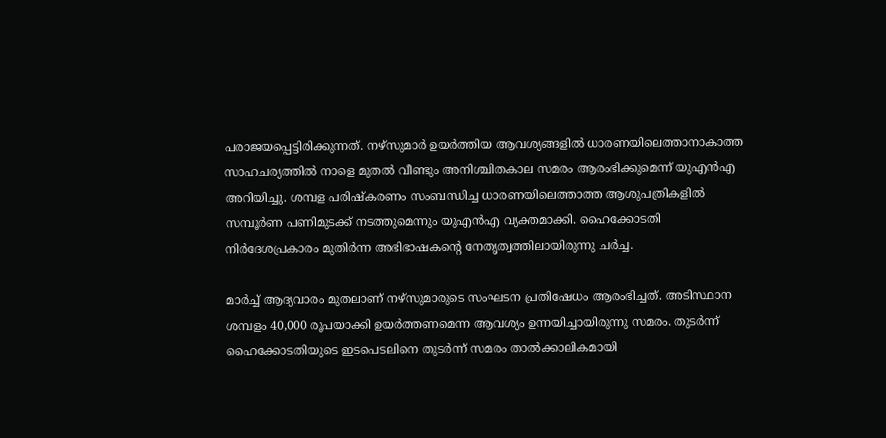പരാജയപ്പെട്ടിരിക്കുന്നത്. നഴ്സുമാർ ഉയർത്തിയ ആവശ്യങ്ങളിൽ ധാരണയിലെത്താനാകാത്ത സാഹചര്യത്തിൽ നാളെ മുതൽ വീണ്ടും അനിശ്ചിതകാല സമരം ആരംഭിക്കുമെന്ന് യുഎൻഎ അറിയിച്ചു. ശമ്പള പരിഷ്കരണം സംബന്ധിച്ച ധാരണയിലെത്താത്ത ആശുപത്രികളിൽ സമ്പൂർണ പണിമുടക്ക് നടത്തുമെന്നും യുഎൻഎ വ്യക്തമാക്കി. ഹൈക്കോടതി നിർദേശപ്രകാരം മുതിർന്ന അഭിഭാഷകന്റെ നേതൃത്വത്തിലായിരുന്നു ചർച്ച.

മാർച്ച് ആദ്യവാരം മുതലാണ് നഴ്സുമാരുടെ സംഘടന പ്രതിഷേധം ആരംഭിച്ചത്. അടിസ്ഥാന ശമ്പളം 40,000 രൂപയാക്കി ഉയർത്തണമെന്ന ആവശ്യം ഉന്നയിച്ചായിരുന്നു സമരം. തുടർന്ന് ഹൈക്കോടതിയുടെ ഇടപെടലിനെ തുടർന്ന് സമരം താൽക്കാലികമായി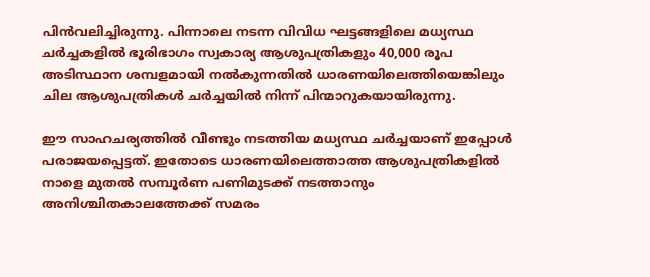പിൻവലിച്ചിരുന്നു. പിന്നാലെ നടന്ന വിവിധ ഘട്ടങ്ങളിലെ മധ്യസ്ഥ ചർച്ചകളിൽ ഭൂരിഭാഗം സ്വകാര്യ ആശുപത്രികളും 40,000 രൂപ അടിസ്ഥാന ശമ്പളമായി നൽകുന്നതിൽ ധാരണയിലെത്തിയെങ്കിലും ചില ആശുപത്രികൾ ചർച്ചയിൽ നിന്ന് പിന്മാറുകയായിരുന്നു.

ഈ സാഹചര്യത്തിൽ വീണ്ടും നടത്തിയ മധ്യസ്ഥ ചർച്ചയാണ് ഇപ്പോൾ പരാജയപ്പെട്ടത്. ഇതോടെ ധാരണയിലെത്താത്ത ആശുപത്രികളിൽ നാളെ മുതൽ സമ്പൂർണ പണിമുടക്ക് നടത്താനും അനിശ്ചിതകാലത്തേക്ക് സമരം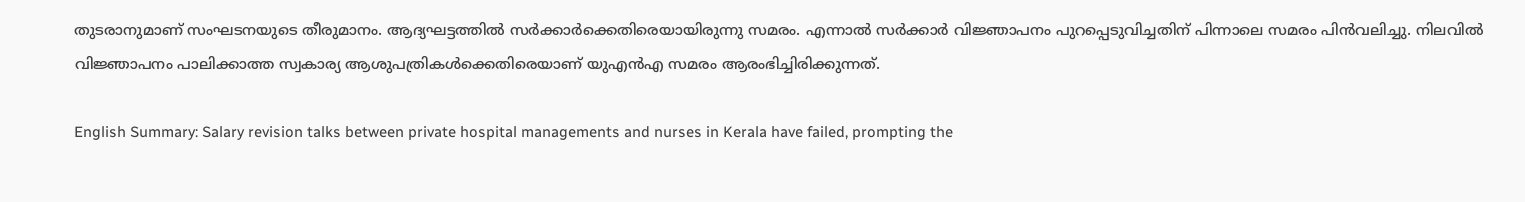തുടരാനുമാണ് സംഘടനയുടെ തീരുമാനം. ആദ്യഘട്ടത്തിൽ സർക്കാർക്കെതിരെയായിരുന്നു സമരം. എന്നാൽ സർക്കാർ വിജ്ഞാപനം പുറപ്പെടുവിച്ചതിന് പിന്നാലെ സമരം പിൻവലിച്ചു. നിലവിൽ വിജ്ഞാപനം പാലിക്കാത്ത സ്വകാര്യ ആശുപത്രികൾക്കെതിരെയാണ് യുഎൻഎ സമരം ആരംഭിച്ചിരിക്കുന്നത്.

English Summary: Salary revision talks between private hospital managements and nurses in Kerala have failed, prompting the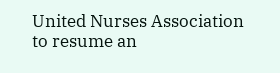United Nurses Association to resume an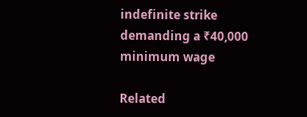indefinite strike demanding a ₹40,000 minimum wage

Related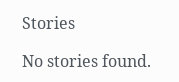Stories

No stories found.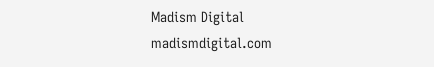Madism Digital
madismdigital.com